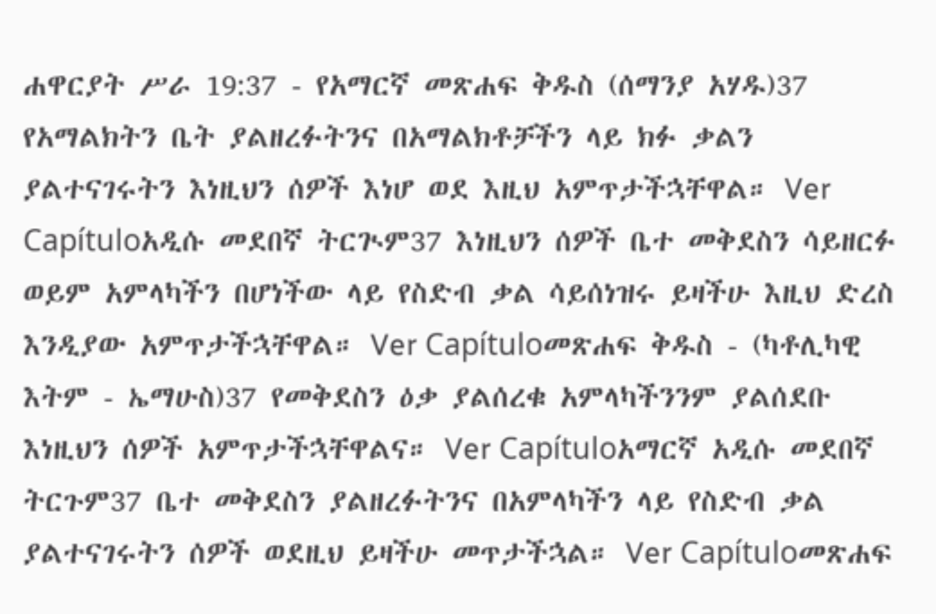ሐዋርያት ሥራ 19:37 - የአማርኛ መጽሐፍ ቅዱስ (ሰማንያ አሃዱ)37 የአማልክትን ቤት ያልዘረፉትንና በአማልክቶቻችን ላይ ክፉ ቃልን ያልተናገሩትን እነዚህን ሰዎች እነሆ ወደ እዚህ አምጥታችኋቸዋል። Ver Capítuloአዲሱ መደበኛ ትርጒም37 እነዚህን ሰዎች ቤተ መቅደስን ሳይዘርፉ ወይም አምላካችን በሆነችው ላይ የስድብ ቃል ሳይሰነዝሩ ይዛችሁ እዚህ ድረስ እንዲያው አምጥታችኋቸዋል። Ver Capítuloመጽሐፍ ቅዱስ - (ካቶሊካዊ እትም - ኤማሁስ)37 የመቅደስን ዕቃ ያልሰረቁ አምላካችንንም ያልሰደቡ እነዚህን ሰዎች አምጥታችኋቸዋልና። Ver Capítuloአማርኛ አዲሱ መደበኛ ትርጉም37 ቤተ መቅደስን ያልዘረፉትንና በአምላካችን ላይ የስድብ ቃል ያልተናገሩትን ሰዎች ወደዚህ ይዛችሁ መጥታችኋል። Ver Capítuloመጽሐፍ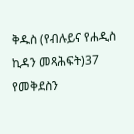ቅዱስ (የብሉይና የሐዲስ ኪዳን መጻሕፍት)37 የመቅደስን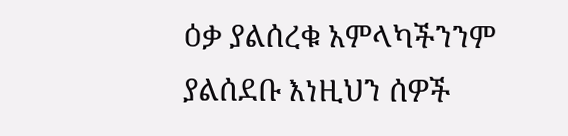ዕቃ ያልሰረቁ አምላካችንንም ያልሰደቡ እነዚህን ሰዎች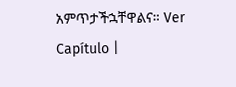አምጥታችኋቸዋልና። Ver Capítulo |